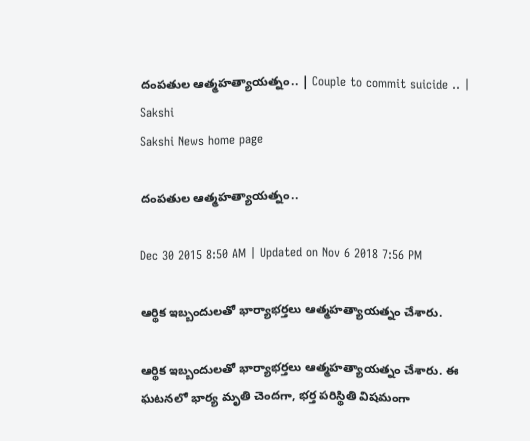దంపతుల ఆత్మహత్యాయత్నం.. | Couple to commit suicide .. | Sakshi
Sakshi News home page

దంపతుల ఆత్మహత్యాయత్నం..

Dec 30 2015 8:50 AM | Updated on Nov 6 2018 7:56 PM

ఆర్థిక ఇబ్బందులతో భార్యాభర్తలు ఆత్మహత్యాయత్నం చేశారు.

ఆర్థిక ఇబ్బందులతో భార్యాభర్తలు ఆత్మహత్యాయత్నం చేశారు. ఈ ఘటనలో భార్య మృతి చెందగా, భర్త పరిస్థితి విషమంగా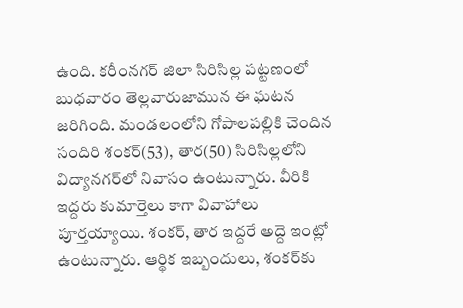ఉంది. కరీంనగర్ జిలా సిరిసిల్ల పట్టణంలో బుధవారం తెల్లవారుజామున ఈ ఘటన జరిగింది. మండలంలోని గోపాలపల్లికి చెందిన సందిరి శంకర్(53), తార(50) సిరిసిల్లలోని విద్యానగర్‌లో నివాసం ఉంటున్నారు. వీరికి ఇద్దరు కుమార్తెలు కాగా వివాహాలు పూర్తయ్యాయి. శంకర్, తార ఇద్దరే అద్దె ఇంట్లో ఉంటున్నారు. ఆర్థిక ఇబ్బందులు, శంకర్‌కు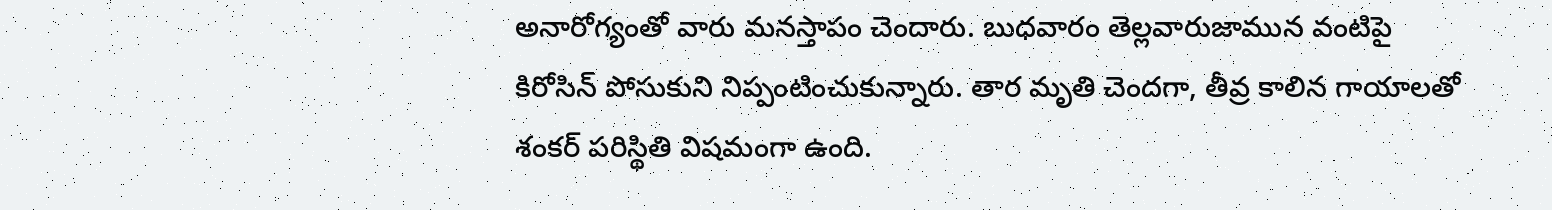అనారోగ్యంతో వారు మనస్తాపం చెందారు. బుధవారం తెల్లవారుజామున వంటిపై కిరోసిన్ పోసుకుని నిప్పంటించుకున్నారు. తార మృతి చెందగా, తీవ్ర కాలిన గాయాలతో శంకర్ పరిస్థితి విషమంగా ఉంది.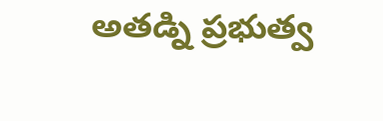అతడ్ని ప్రభుత్వ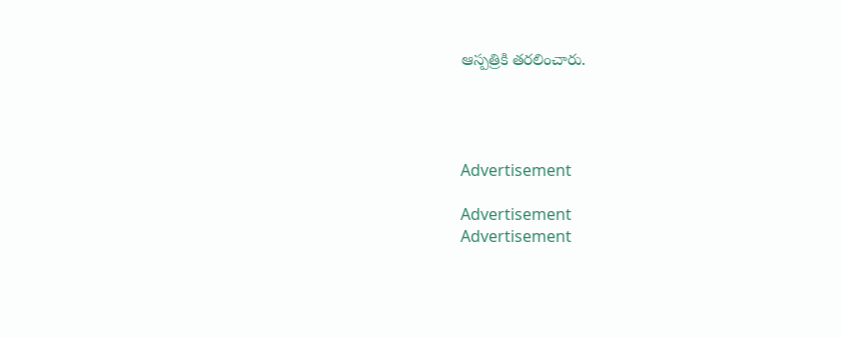ఆస్పత్రికి తరలించారు.




Advertisement

Advertisement
Advertisement